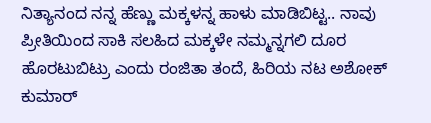ನಿತ್ಯಾನಂದ ನನ್ನ ಹೆಣ್ಣು ಮಕ್ಕಳನ್ನ ಹಾಳು ಮಾಡಿಬಿಟ್ಟ.. ನಾವು ಪ್ರೀತಿಯಿಂದ ಸಾಕಿ ಸಲಹಿದ ಮಕ್ಕಳೇ ನಮ್ಮನ್ನಗಲಿ ದೂರ ಹೊರಟುಬಿಟ್ರು ಎಂದು ರಂಜಿತಾ ತಂದೆ, ಹಿರಿಯ ನಟ ಅಶೋಕ್ ಕುಮಾರ್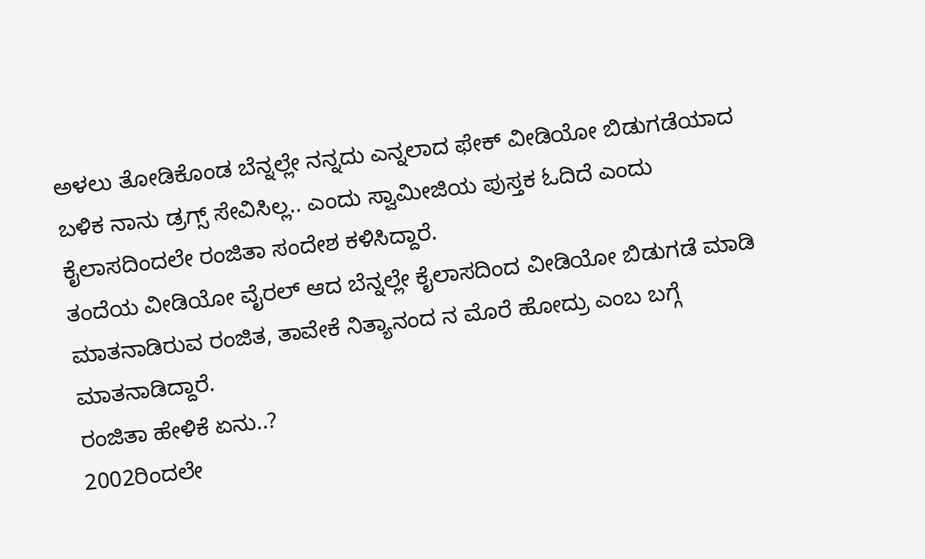ಅಳಲು ತೋಡಿಕೊಂಡ ಬೆನ್ನಲ್ಲೇ ನನ್ನದು ಎನ್ನಲಾದ ಫೇಕ್ ವೀಡಿಯೋ ಬಿಡುಗಡೆಯಾದ ಬಳಿಕ ನಾನು ಡ್ರಗ್ಸ್ ಸೇವಿಸಿಲ್ಲ.. ಎಂದು ಸ್ವಾಮೀಜಿಯ ಪುಸ್ತಕ ಓದಿದೆ ಎಂದು ಕೈಲಾಸದಿಂದಲೇ ರಂಜಿತಾ ಸಂದೇಶ ಕಳಿಸಿದ್ದಾರೆ.
ತಂದೆಯ ವೀಡಿಯೋ ವೈರಲ್ ಆದ ಬೆನ್ನಲ್ಲೇ ಕೈಲಾಸದಿಂದ ವೀಡಿಯೋ ಬಿಡುಗಡೆ ಮಾಡಿ ಮಾತನಾಡಿರುವ ರಂಜಿತ, ತಾವೇಕೆ ನಿತ್ಯಾನಂದ ನ ಮೊರೆ ಹೋದ್ರು ಎಂಬ ಬಗ್ಗೆ ಮಾತನಾಡಿದ್ದಾರೆ.
ರಂಜಿತಾ ಹೇಳಿಕೆ ಏನು..?
2002ರಿಂದಲೇ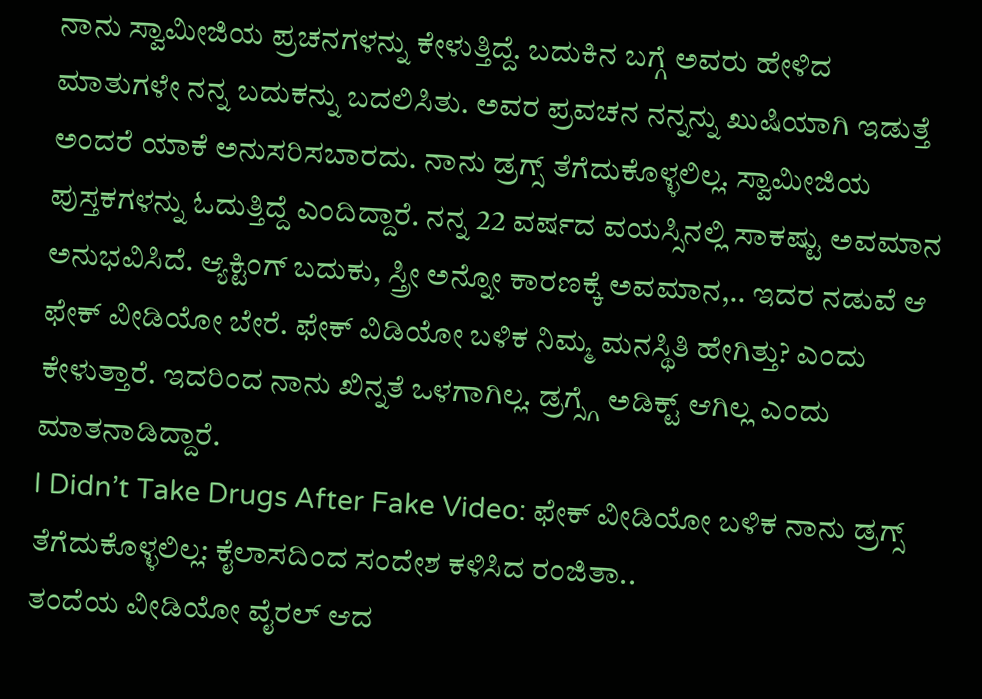ನಾನು ಸ್ವಾಮೀಜಿಯ ಪ್ರಚನಗಳನ್ನು ಕೇಳುತ್ತಿದ್ದೆ. ಬದುಕಿನ ಬಗ್ಗೆ ಅವರು ಹೇಳಿದ ಮಾತುಗಳೇ ನನ್ನ ಬದುಕನ್ನು ಬದಲಿಸಿತು. ಅವರ ಪ್ರವಚನ ನನ್ನನ್ನು ಖುಷಿಯಾಗಿ ಇಡುತ್ತೆ ಅಂದರೆ ಯಾಕೆ ಅನುಸರಿಸಬಾರದು. ನಾನು ಡ್ರಗ್ಸ್ ತೆಗೆದುಕೊಳ್ಳಲಿಲ್ಲ. ಸ್ವಾಮೀಜಿಯ ಪುಸ್ತಕಗಳನ್ನು ಓದುತ್ತಿದ್ದೆ ಎಂದಿದ್ದಾರೆ. ನನ್ನ 22 ವರ್ಷದ ವಯಸ್ಸಿನಲ್ಲಿ ಸಾಕಷ್ಟು ಅವಮಾನ ಅನುಭವಿಸಿದೆ. ಆ್ಯಕ್ಟಿಂಗ್ ಬದುಕು, ಸ್ತ್ರೀ ಅನ್ನೋ ಕಾರಣಕ್ಕೆ ಅವಮಾನ,.. ಇದರ ನಡುವೆ ಆ ಫೇಕ್ ವೀಡಿಯೋ ಬೇರೆ. ಫೇಕ್ ವಿಡಿಯೋ ಬಳಿಕ ನಿಮ್ಮ ಮನಸ್ಥಿತಿ ಹೇಗಿತ್ತು? ಎಂದು ಕೇಳುತ್ತಾರೆ. ಇದರಿಂದ ನಾನು ಖಿನ್ನತೆ ಒಳಗಾಗಿಲ್ಲ. ಡ್ರಗ್ಸ್ಗೆ ಅಡಿಕ್ಟ್ ಆಗಿಲ್ಲ ಎಂದು ಮಾತನಾಡಿದ್ದಾರೆ.
I Didn’t Take Drugs After Fake Video: ಫೇಕ್ ವೀಡಿಯೋ ಬಳಿಕ ನಾನು ಡ್ರಗ್ಸ್ ತೆಗೆದುಕೊಳ್ಳಲಿಲ್ಲ: ಕೈಲಾಸದಿಂದ ಸಂದೇಶ ಕಳಿಸಿದ ರಂಜಿತಾ..
ತಂದೆಯ ವೀಡಿಯೋ ವೈರಲ್ ಆದ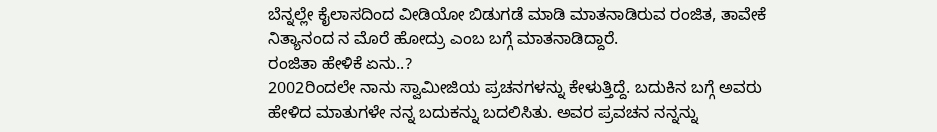ಬೆನ್ನಲ್ಲೇ ಕೈಲಾಸದಿಂದ ವೀಡಿಯೋ ಬಿಡುಗಡೆ ಮಾಡಿ ಮಾತನಾಡಿರುವ ರಂಜಿತ, ತಾವೇಕೆ ನಿತ್ಯಾನಂದ ನ ಮೊರೆ ಹೋದ್ರು ಎಂಬ ಬಗ್ಗೆ ಮಾತನಾಡಿದ್ದಾರೆ.
ರಂಜಿತಾ ಹೇಳಿಕೆ ಏನು..?
2002ರಿಂದಲೇ ನಾನು ಸ್ವಾಮೀಜಿಯ ಪ್ರಚನಗಳನ್ನು ಕೇಳುತ್ತಿದ್ದೆ. ಬದುಕಿನ ಬಗ್ಗೆ ಅವರು ಹೇಳಿದ ಮಾತುಗಳೇ ನನ್ನ ಬದುಕನ್ನು ಬದಲಿಸಿತು. ಅವರ ಪ್ರವಚನ ನನ್ನನ್ನು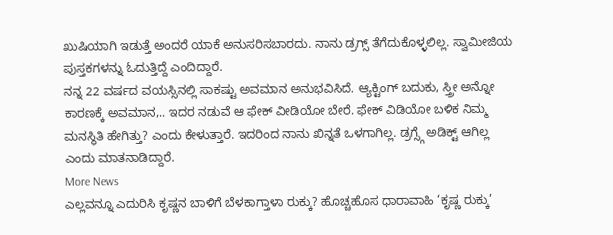ಖುಷಿಯಾಗಿ ಇಡುತ್ತೆ ಅಂದರೆ ಯಾಕೆ ಅನುಸರಿಸಬಾರದು. ನಾನು ಡ್ರಗ್ಸ್ ತೆಗೆದುಕೊಳ್ಳಲಿಲ್ಲ. ಸ್ವಾಮೀಜಿಯ ಪುಸ್ತಕಗಳನ್ನು ಓದುತ್ತಿದ್ದೆ ಎಂದಿದ್ದಾರೆ.
ನನ್ನ 22 ವರ್ಷದ ವಯಸ್ಸಿನಲ್ಲಿ ಸಾಕಷ್ಟು ಅವಮಾನ ಅನುಭವಿಸಿದೆ. ಆ್ಯಕ್ಟಿಂಗ್ ಬದುಕು, ಸ್ತ್ರೀ ಅನ್ನೋ ಕಾರಣಕ್ಕೆ ಅವಮಾನ,.. ಇದರ ನಡುವೆ ಆ ಫೇಕ್ ವೀಡಿಯೋ ಬೇರೆ. ಫೇಕ್ ವಿಡಿಯೋ ಬಳಿಕ ನಿಮ್ಮ ಮನಸ್ಥಿತಿ ಹೇಗಿತ್ತು? ಎಂದು ಕೇಳುತ್ತಾರೆ. ಇದರಿಂದ ನಾನು ಖಿನ್ನತೆ ಒಳಗಾಗಿಲ್ಲ. ಡ್ರಗ್ಸ್ಗೆ ಅಡಿಕ್ಟ್ ಆಗಿಲ್ಲ ಎಂದು ಮಾತನಾಡಿದ್ದಾರೆ.
More News
ಎಲ್ಲವನ್ನೂ ಎದುರಿಸಿ ಕೃಷ್ಣನ ಬಾಳಿಗೆ ಬೆಳಕಾಗ್ತಾಳಾ ರುಕ್ಕು? ಹೊಚ್ಚಹೊಸ ಧಾರಾವಾಹಿ ‘ಕೃಷ್ಣ ರುಕ್ಕು’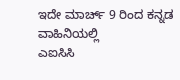ಇದೇ ಮಾರ್ಚ್ 9 ರಿಂದ ಕನ್ನಡ ವಾಹಿನಿಯಲ್ಲಿ
ಎಐಸಿಸಿ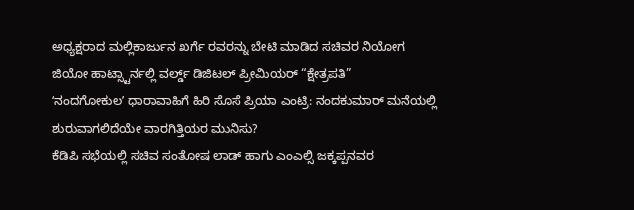ಅಧ್ಯಕ್ಷರಾದ ಮಲ್ಲಿಕಾರ್ಜುನ ಖರ್ಗೆ ರವರನ್ನು ಬೇಟಿ ಮಾಡಿದ ಸಚಿವರ ನಿಯೋಗ
ಜಿಯೋ ಹಾಟ್ಸ್ಟಾರ್ನಲ್ಲಿ ವರ್ಲ್ಡ್ ಡಿಜಿಟಲ್ ಪ್ರೀಮಿಯರ್ “ಕ್ಷೇತ್ರಪತಿ”
ʻನಂದಗೋಕುಲʼ ಧಾರಾವಾಹಿಗೆ ಹಿರಿ ಸೊಸೆ ಪ್ರಿಯಾ ಎಂಟ್ರಿ: ನಂದಕುಮಾರ್ ಮನೆಯಲ್ಲಿ ಶುರುವಾಗಲಿದೆಯೇ ವಾರಗಿತ್ತಿಯರ ಮುನಿಸು?
ಕೆಡಿಪಿ ಸಭೆಯಲ್ಲಿ ಸಚಿವ ಸಂತೋಷ ಲಾಡ್ ಹಾಗು ಎಂಎಲ್ಸಿ ಜಕ್ಕಪ್ಪನವರ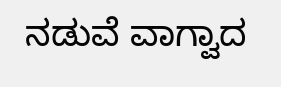ನಡುವೆ ವಾಗ್ವಾದ